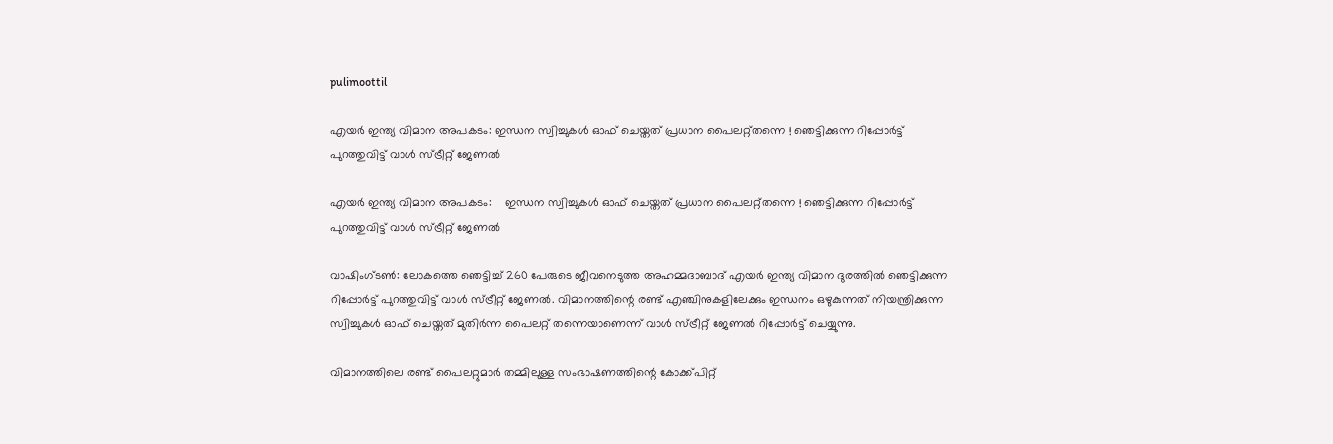pulimoottil

എയർ ഇന്ത്യ വിമാന അപകടം: ഇന്ധന സ്വിച്ചുകള്‍ ഓഫ് ചെയ്തത് പ്രധാന പൈലറ്റ്തന്നെ ! ഞെട്ടിക്കുന്ന റിപ്പോര്‍ട്ട് പുറത്തുവിട്ട് വാള്‍ സ്ട്രീറ്റ് ജേണല്‍

എയർ ഇന്ത്യ വിമാന അപകടം:    ഇന്ധന സ്വിച്ചുകള്‍ ഓഫ് ചെയ്തത് പ്രധാന പൈലറ്റ്തന്നെ ! ഞെട്ടിക്കുന്ന റിപ്പോര്‍ട്ട് പുറത്തുവിട്ട് വാള്‍ സ്ട്രീറ്റ് ജേണല്‍

വാഷിംഗ്ടണ്‍: ലോകത്തെ ഞെട്ടിച്ച് 260 പേരുടെ ജീവനെടുത്ത അഹമ്മദാബാദ് എയര്‍ ഇന്ത്യ വിമാന ദുരത്തില്‍ ഞെട്ടിക്കുന്ന റിപ്പോര്‍ട്ട് പുറത്തുവിട്ട് വാള്‍ സ്ട്രീറ്റ് ജേണല്‍. വിമാനത്തിന്റെ രണ്ട് എഞ്ചിനുകളിലേക്കും ഇന്ധനം ഒഴുകുന്നത് നിയന്ത്രിക്കുന്ന സ്വിച്ചുകള്‍ ഓഫ് ചെയ്തത് മുതിര്‍ന്ന പൈലറ്റ് തന്നെയാണെന്ന് വാള്‍ സ്ട്രീറ്റ് ജേണല്‍ റിപ്പോര്‍ട്ട് ചെയ്യുന്നു.

വിമാനത്തിലെ രണ്ട് പൈലറ്റുമാര്‍ തമ്മിലുള്ള സംഭാഷണത്തിന്റെ കോക്ക്പിറ്റ്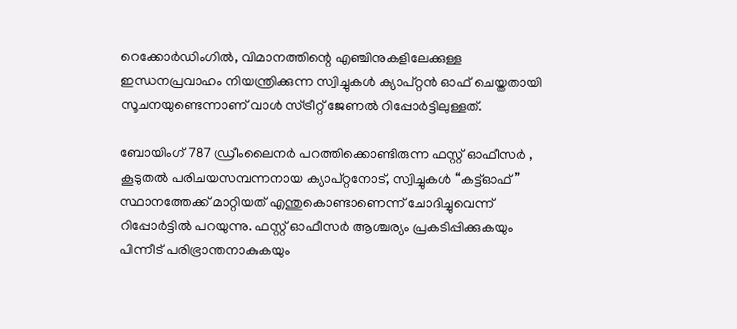റെക്കോര്‍ഡിംഗില്‍, വിമാനത്തിന്റെ എഞ്ചിനുകളിലേക്കുള്ള ഇന്ധനപ്രവാഹം നിയന്ത്രിക്കുന്ന സ്വിച്ചുകള്‍ ക്യാപ്റ്റന്‍ ഓഫ് ചെയ്തതായി സൂചനയുണ്ടെന്നാണ് വാള്‍ സ്ട്രീറ്റ് ജേണല്‍ റിപ്പോര്‍ട്ടിലുള്ളത്.

ബോയിംഗ് 787 ഡ്രീംലൈനർ പറത്തിക്കൊണ്ടിരുന്ന ഫസ്റ്റ് ഓഫീസർ , കൂടുതൽ പരിചയസമ്പന്നനായ ക്യാപ്റ്റനോട്, സ്വിച്ചുകൾ “കട്ട്ഓഫ്” സ്ഥാനത്തേക്ക് മാറ്റിയത് എന്തുകൊണ്ടാണെന്ന് ചോദിച്ചുവെന്ന് റിപ്പോർട്ടിൽ പറയുന്നു. ഫസ്റ്റ് ഓഫീസർ ആശ്ചര്യം പ്രകടിപ്പിക്കുകയും പിന്നീട് പരിഭ്രാന്തനാകുകയും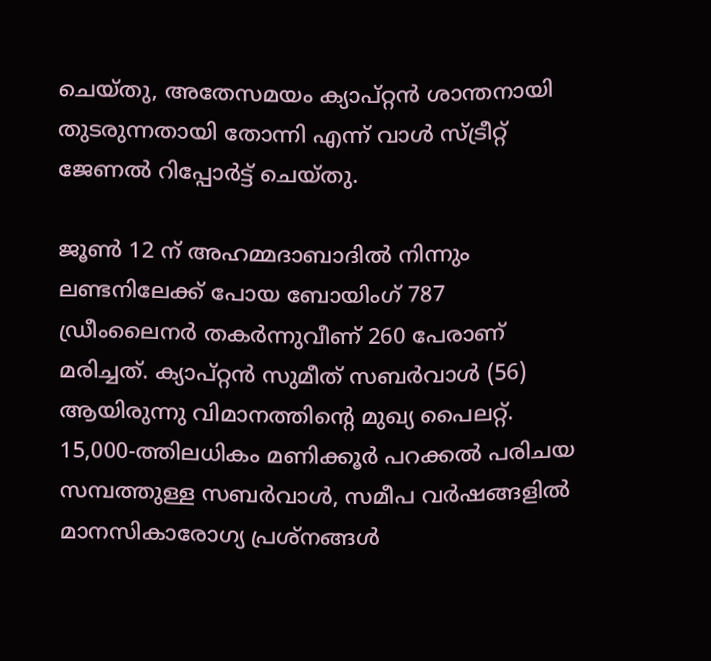ചെയ്തു, അതേസമയം ക്യാപ്റ്റൻ ശാന്തനായി തുടരുന്നതായി തോന്നി എന്ന് വാള്‍ സ്ട്രീറ്റ് ജേണല്‍ റിപ്പോർട്ട് ചെയ്തു.

ജൂണ്‍ 12 ന് അഹമ്മദാബാദില്‍ നിന്നും ലണ്ടനിലേക്ക് പോയ ബോയിംഗ് 787 ഡ്രീംലൈനര്‍ തകര്‍ന്നുവീണ് 260 പേരാണ് മരിച്ചത്. ക്യാപ്റ്റന്‍ സുമീത് സബര്‍വാള്‍ (56) ആയിരുന്നു വിമാനത്തിന്റെ മുഖ്യ പൈലറ്റ്. 15,000-ത്തിലധികം മണിക്കൂര്‍ പറക്കല്‍ പരിചയ സമ്പത്തുള്ള സബര്‍വാള്‍, സമീപ വര്‍ഷങ്ങളില്‍ മാനസികാരോഗ്യ പ്രശ്നങ്ങള്‍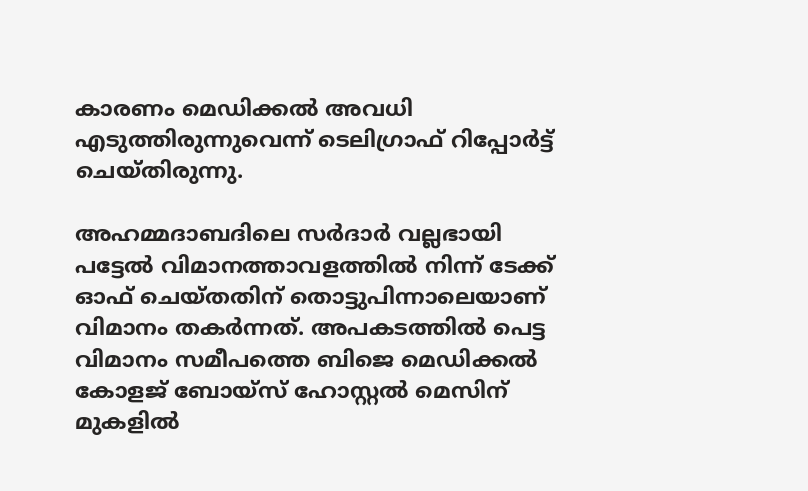കാരണം മെഡിക്കല്‍ അവധി എടുത്തിരുന്നുവെന്ന് ടെലിഗ്രാഫ് റിപ്പോര്‍ട്ട് ചെയ്തിരുന്നു.

അഹമ്മദാബദിലെ സർദാർ വല്ലഭായി പട്ടേൽ വിമാനത്താവളത്തിൽ നിന്ന് ടേക്ക് ഓഫ് ചെയ്തതിന് തൊട്ടുപിന്നാലെയാണ് വിമാനം തകർന്നത്. അപകടത്തിൽ പെട്ട വിമാനം സമീപത്തെ ബിജെ മെഡിക്കൽ കോളജ് ബോയ്സ് ഹോസ്റ്റൽ മെസിന് മുകളിൽ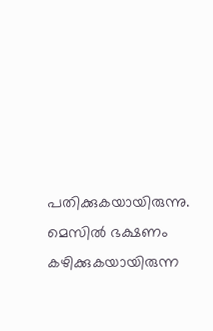പതിക്കുകയായിരുന്നു. മെസിൽ ഭക്ഷണം കഴിക്കുകയായിരുന്ന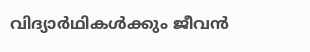വിദ്യാർഥികൾക്കും ജീവൻ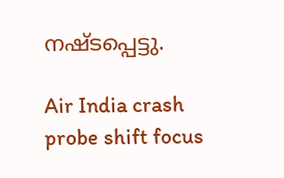നഷ്ടപ്പെട്ടു.

Air India crash probe shift focus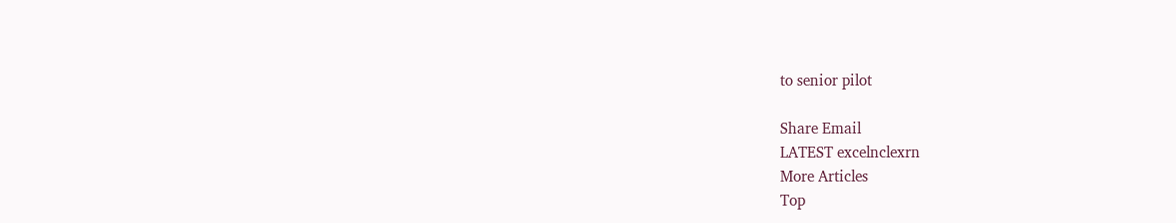to senior pilot

Share Email
LATEST excelnclexrn
More Articles
Top